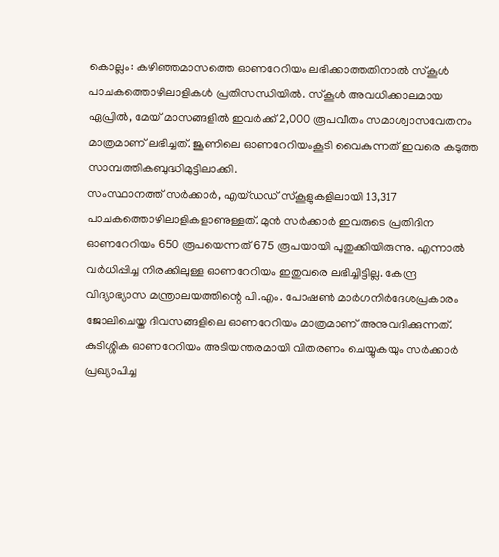കൊല്ലം: കഴിഞ്ഞമാസത്തെ ഓണറേറിയം ലഭിക്കാത്തതിനാൽ സ്കൂൾ പാചകത്തൊഴിലാളികൾ പ്രതിസന്ധിയിൽ. സ്കൂൾ അവധിക്കാലമായ ഏപ്രിൽ, മേയ് മാസങ്ങളിൽ ഇവർക്ക് 2,000 രൂപവീതം സമാശ്വാസവേതനം മാത്രമാണ് ലഭിച്ചത്. ജൂണിലെ ഓണറേറിയംകൂടി വൈകുന്നത് ഇവരെ കടുത്ത സാമ്പത്തികബുദ്ധിമുട്ടിലാക്കി.
സംസ്ഥാനത്ത് സർക്കാർ, എയ്ഡഡ് സ്കൂളുകളിലായി 13,317 പാചകത്തൊഴിലാളികളാണുള്ളത്. മുൻ സർക്കാർ ഇവരുടെ പ്രതിദിന ഓണറേറിയം 650 രൂപയെന്നത് 675 രൂപയായി പുതുക്കിയിരുന്നു. എന്നാൽ വർധിപ്പിച്ച നിരക്കിലുള്ള ഓണറേറിയം ഇതുവരെ ലഭിച്ചിട്ടില്ല. കേന്ദ്ര വിദ്യാഭ്യാസ മന്ത്രാലയത്തിന്റെ പി.എം. പോഷൺ മാർഗനിർദേശപ്രകാരം ജോലിചെയ്ത ദിവസങ്ങളിലെ ഓണറേറിയം മാത്രമാണ് അനുവദിക്കുന്നത്.
കുടിശ്ശിക ഓണറേറിയം അടിയന്തരമായി വിതരണം ചെയ്യുകയും സർക്കാർ പ്രഖ്യാപിച്ച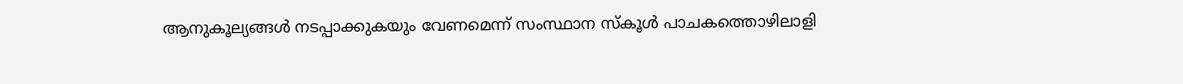ആനുകൂല്യങ്ങൾ നടപ്പാക്കുകയും വേണമെന്ന് സംസ്ഥാന സ്കൂൾ പാചകത്തൊഴിലാളി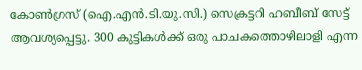കോൺഗ്രസ് (ഐ.എൻ.ടി.യു.സി.) സെക്രട്ടറി ഹബീബ് സേട്ട് ആവശ്യപ്പെട്ടു. 300 കുട്ടികൾക്ക് ഒരു പാചകത്തൊഴിലാളി എന്ന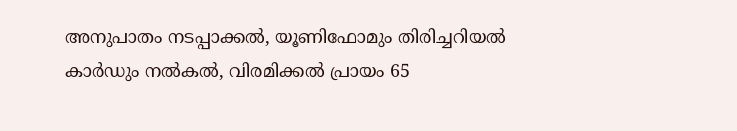അനുപാതം നടപ്പാക്കൽ, യൂണിഫോമും തിരിച്ചറിയൽ കാർഡും നൽകൽ, വിരമിക്കൽ പ്രായം 65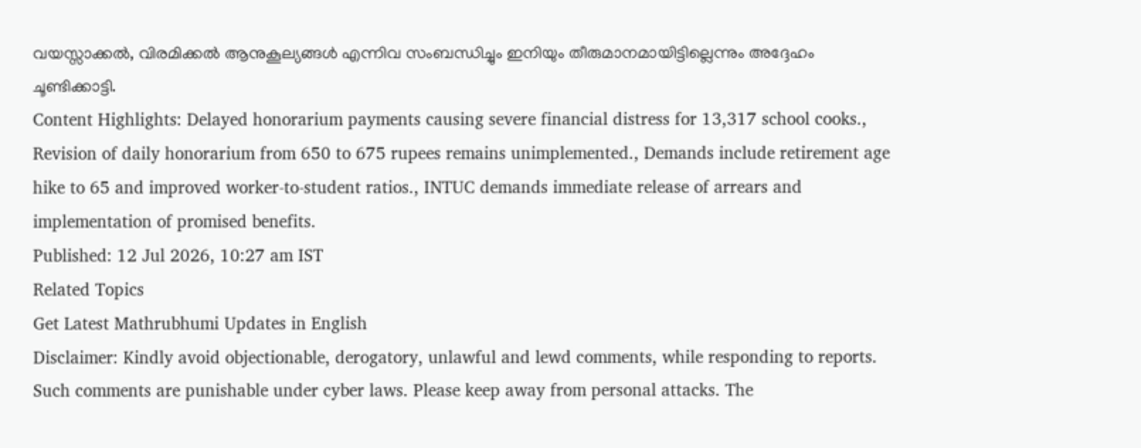വയസ്സാക്കൽ, വിരമിക്കൽ ആനുകൂല്യങ്ങൾ എന്നിവ സംബന്ധിച്ചും ഇനിയും തീരുമാനമായിട്ടില്ലെന്നും അദ്ദേഹം ചൂണ്ടിക്കാട്ടി.
Content Highlights: Delayed honorarium payments causing severe financial distress for 13,317 school cooks., Revision of daily honorarium from 650 to 675 rupees remains unimplemented., Demands include retirement age hike to 65 and improved worker-to-student ratios., INTUC demands immediate release of arrears and implementation of promised benefits.
Published: 12 Jul 2026, 10:27 am IST
Related Topics
Get Latest Mathrubhumi Updates in English
Disclaimer: Kindly avoid objectionable, derogatory, unlawful and lewd comments, while responding to reports. Such comments are punishable under cyber laws. Please keep away from personal attacks. The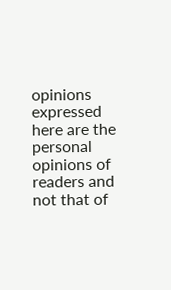opinions expressed here are the personal opinions of readers and not that of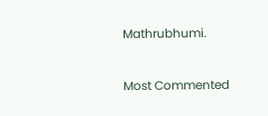Mathrubhumi.



Most Commented